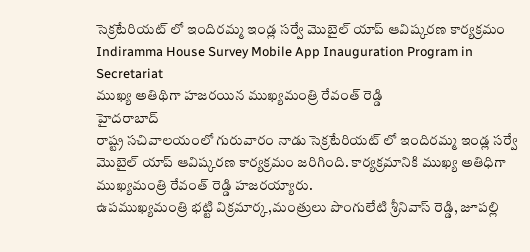సెక్రటేరియట్ లో ఇందిరమ్మ ఇండ్ల సర్వే మొబైల్ యాప్ ఆవిష్కరణ కార్యక్రమం
Indiramma House Survey Mobile App Inauguration Program in Secretariat
ముఖ్య అతిథిగా హజరయిన ముఖ్యమంత్రి రేవంత్ రెడ్డి
హైదరాబాద్
రాష్ట్ర సచివాలయంలో గురువారం నాడు సెక్రటేరియట్ లో ఇందిరమ్మ ఇండ్ల సర్వే మొబైల్ యాప్ ఆవిష్కరణ కార్యక్రమం జరిగింది. కార్యక్రమానికి ముఖ్య అతిధిగా ముఖ్యమంత్రి రేవంత్ రెడ్డి హజరయ్యారు.
ఉపముఖ్యమంత్రి భట్టి విక్రమార్క,మంత్రులు పొంగులేటి శ్రీనివాస్ రెడ్డి, జూపల్లి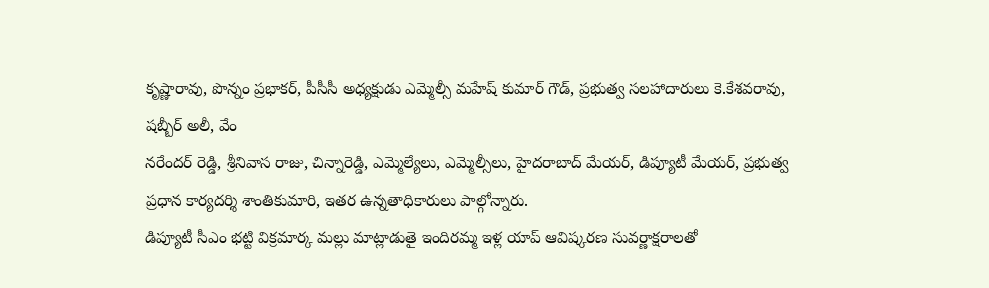కృష్ణారావు, పొన్నం ప్రభాకర్, పీసీసీ అధ్యక్షుడు ఎమ్మెల్సీ మహేష్ కుమార్ గౌడ్, ప్రభుత్వ సలహాదారులు కె.కేశవరావు, షబ్బీర్ అలీ, వేం
నరేందర్ రెడ్డి, శ్రీనివాస రాజు, చిన్నారెడ్డి, ఎమ్మెల్యేలు, ఎమ్మెల్సీలు, హైదరాబాద్ మేయర్, డిప్యూటీ మేయర్, ప్రభుత్వ ప్రధాన కార్యదర్శి శాంతికుమారి, ఇతర ఉన్నతాధికారులు పాల్గోన్నారు.
డిప్యూటీ సీఎం భట్టి విక్రమార్క మల్లు మాట్లాడుతై ఇందిరమ్మ ఇళ్ల యాప్ ఆవిష్కరణ సువర్ణాక్షరాలతో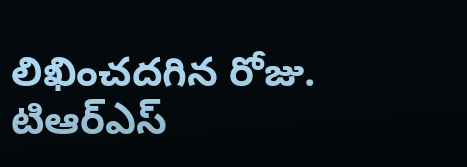లిఖించదగిన రోజు. టిఆర్ఎస్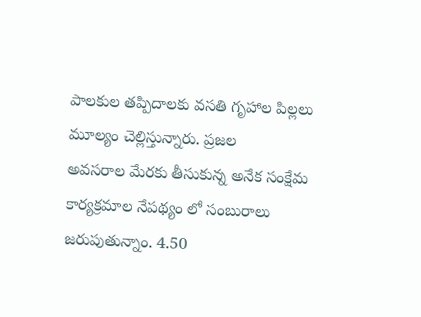పాలకుల తప్పిదాలకు వసతి గృహాల పిల్లలు మూల్యం చెల్లిస్తున్నారు. ప్రజల
అవసరాల మేరకు తీసుకున్న అనేక సంక్షేమ కార్యక్రమాల నేపథ్యం లో సంబురాలు జరుపుతున్నాం. 4.50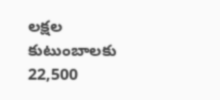లక్షల కుటుంబాలకు 22,500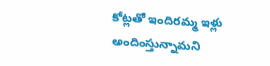కోట్లతో ఇందిరమ్మ ఇళ్లు అందింస్తున్నామని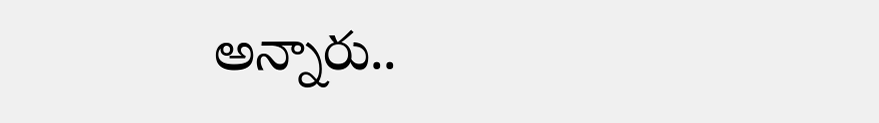అన్నారు..